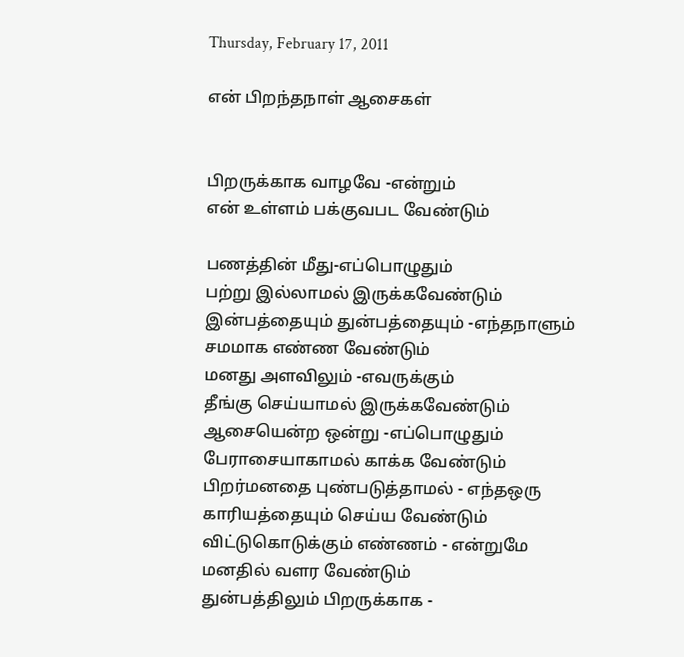Thursday, February 17, 2011

என் பிறந்தநாள் ஆசைகள்


பிறருக்காக வாழவே -என்றும்
என் உள்ளம் பக்குவபட வேண்டும்

பணத்தின் மீது-எப்பொழுதும்
பற்று இல்லாமல் இருக்கவேண்டும்
இன்பத்தையும் துன்பத்தையும் -எந்தநாளும்
சமமாக எண்ண வேண்டும்
மனது அளவிலும் -எவருக்கும்
தீங்கு செய்யாமல் இருக்கவேண்டும்
ஆசையென்ற ஒன்று -எப்பொழுதும்
பேராசையாகாமல் காக்க வேண்டும்
பிறர்மனதை புண்படுத்தாமல் - எந்தஒரு
காரியத்தையும் செய்ய வேண்டும்
விட்டுகொடுக்கும் எண்ணம் - என்றுமே
மனதில் வளர வேண்டும்
துன்பத்திலும் பிறருக்காக -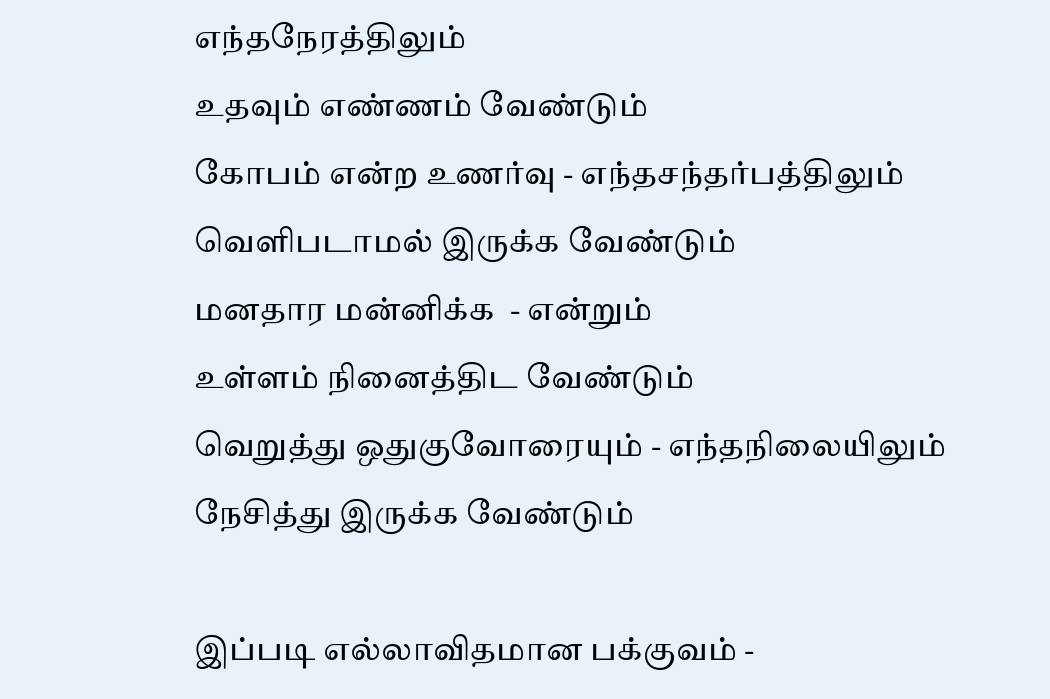எந்தநேரத்திலும்
உதவும் எண்ணம் வேண்டும்
கோபம் என்ற உணர்வு - எந்தசந்தர்பத்திலும்
வெளிபடாமல் இருக்க வேண்டும்
மனதார மன்னிக்க  - என்றும்
உள்ளம் நினைத்திட வேண்டும்
வெறுத்து ஒதுகுவோரையும் - எந்தநிலையிலும்
நேசித்து இருக்க வேண்டும்

இப்படி எல்லாவிதமான பக்குவம் -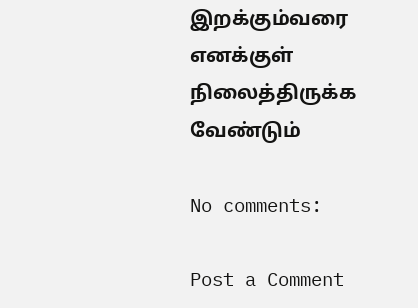இறக்கும்வரை
எனக்குள் நிலைத்திருக்க வேண்டும்

No comments:

Post a Comment